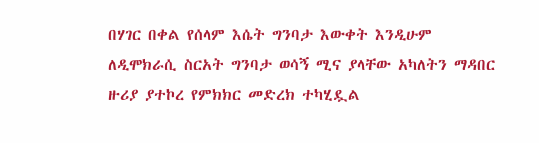በሃገር በቀል የሰላም እሴት ግንባታ እውቀት እንዲሁም ለዲሞክራሲ ስርአት ግንባታ ወሳኝ ሚና ያላቸው አካለትን ማዳበር ዙሪያ ያተኮረ የምክክር መድረክ ተካሂዷል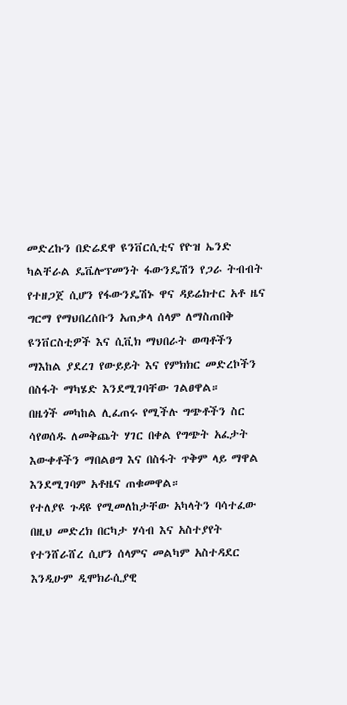መድረኩን በድሬደዋ ዩንቨርሲቲና የዮዝ ኤንድ ካልቸራል ዴቬሎፕመንት ፋውንዴሽን የጋራ ትብብት የተዘጋጀ ሲሆን የፋውንዴሽኑ ዋና ዳይሬክተር አቶ ዜና ግርማ የማህበረሰቡን አጠቃላ ሰላም ለማስጠበቅ ዩንቨርስቲዎች እና ሲቪክ ማህበራት ወጣቶችን ማእከል ያደረገ የውይይት እና የምክክር መድረኮችን በስፋት ማካሄድ እንደሚገባቸው ገልፀዋል።
በዜጎች መካከል ሊፈጠሩ የሚችሉ ግጭቶችን ስር ሳየወሰዱ ለመቅጨት ሃገር በቀል የግጭት አፈታት እውቀቶችን ማበልፀግ እና በስፋት ጥቅም ላይ ማዋል እንደሚገባም አቶዜና ጠቁመዋል።
የተለያዩ ጉዳዩ የሚመለከታቸው አካላትን ባሳተፈው በዚህ መድረክ በርካታ ሃሳብ እና አስተያየት የተንሸራሸረ ሲሆን ሰላምና መልካም አስተዳደር እንዲሁም ዲሞክራሲያዊ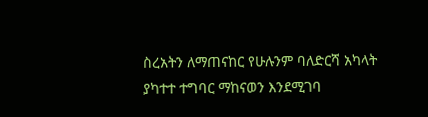ስረአትን ለማጠናከር የሁሉንም ባለድርሻ አካላት ያካተተ ተግባር ማከናወን እንደሚገባ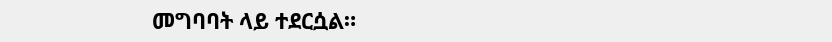መግባባት ላይ ተደርሷል።